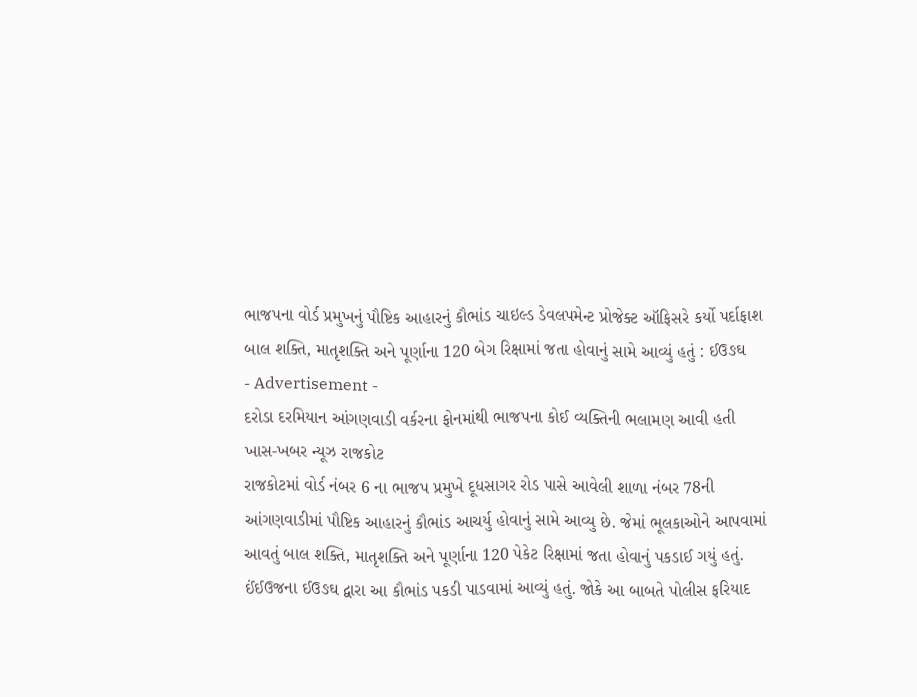ભાજપના વોર્ડ પ્રમુખનું પૌષ્ટિક આહારનું કૌભાંડ ચાઇલ્ડ ડેવલપમેન્ટ પ્રોજેક્ટ ઑફિસરે કર્યો પર્દાફાશ
બાલ શક્તિ, માતૃશક્તિ અને પૂર્ણાના 120 બેગ રિક્ષામાં જતા હોવાનું સામે આવ્યું હતું : ઈઉઙઘ
- Advertisement -
દરોડા દરમિયાન આંગણવાડી વર્કરના ફોનમાંથી ભાજપના કોઈ વ્યક્તિની ભલામણ આવી હતી
ખાસ-ખબર ન્યૂઝ રાજકોટ
રાજકોટમાં વોર્ડ નંબર 6 ના ભાજપ પ્રમુખે દૂધસાગર રોડ પાસે આવેલી શાળા નંબર 78ની આંગણવાડીમાં પૌષ્ટિક આહારનું કૌભાંડ આચર્યુ હોવાનું સામે આવ્યુ છે. જેમાં ભૂલકાઓને આપવામાં આવતું બાલ શક્તિ, માતૃશક્તિ અને પૂર્ણાના 120 પેકેટ રિક્ષામાં જતા હોવાનું પકડાઈ ગયું હતું.
ઈંઈઉજના ઈઉઙઘ દ્વારા આ કૌભાંડ પકડી પાડવામાં આવ્યું હતું. જોકે આ બાબતે પોલીસ ફરિયાદ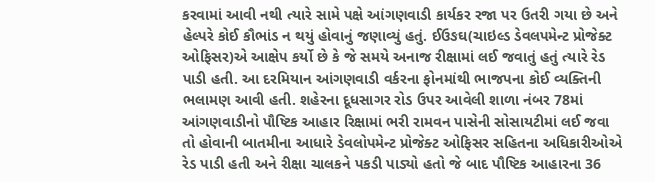કરવામાં આવી નથી ત્યારે સામે પક્ષે આંગણવાડી કાર્યકર રજા પર ઉતરી ગયા છે અને હેલ્પરે કોઈ કૌભાંડ ન થયું હોવાનું જણાવ્યું હતું. ઈઉઙઘ(ચાઇલ્ડ ડેવલપમેન્ટ પ્રોજેક્ટ ઓફિસર)એ આક્ષેપ કર્યો છે કે જે સમયે અનાજ રીક્ષામાં લઈ જવાતું હતું ત્યારે રેડ પાડી હતી. આ દરમિયાન આંગણવાડી વર્કરના ફોનમાંથી ભાજપના કોઈ વ્યક્તિની ભલામણ આવી હતી. શહેરના દૂધસાગર રોડ ઉપર આવેલી શાળા નંબર 78માં આંગણવાડીનો પૌષ્ટિક આહાર રિક્ષામાં ભરી રામવન પાસેની સોસાયટીમાં લઈ જવા તો હોવાની બાતમીના આધારે ડેવલોપમેન્ટ પ્રોજેક્ટ ઓફિસર સહિતના અધિકારીઓએ રેડ પાડી હતી અને રીક્ષા ચાલકને પકડી પાડ્યો હતો જે બાદ પૌષ્ટિક આહારના 36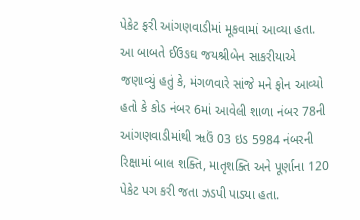પેકેટ ફરી આંગણવાડીમાં મૂકવામાં આવ્યા હતા. આ બાબતે ઈઉઙઘ જયશ્રીબેન સાકરીયાએ જણાવ્યું હતું કે, મંગળવારે સાંજે મને ફોન આવ્યો હતો કે કોડ નંબર 6માં આવેલી શાળા નંબર 78ની આંગણવાડીમાંથી ૠઉં 03 ઇડ 5984 નંબરની રિક્ષામાં બાલ શક્તિ, માતૃશક્તિ અને પૂર્ણાના 120 પેકેટ પગ કરી જતા ઝડપી પાડ્યા હતા.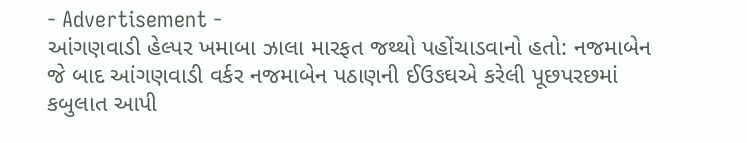- Advertisement -
આંગણવાડી હેલ્પર ખમાબા ઝાલા મારફત જથ્થો પહોંચાડવાનો હતો: નજમાબેન
જે બાદ આંગણવાડી વર્કર નજમાબેન પઠાણની ઈઉઙઘએ કરેલી પૂછપરછમાં કબુલાત આપી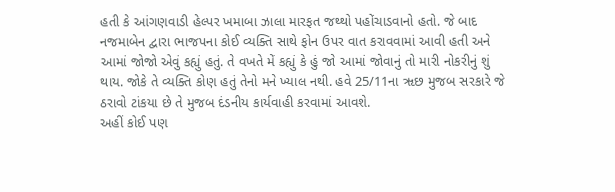હતી કે આંગણવાડી હેલ્પર ખમાબા ઝાલા મારફત જથ્થો પહોંચાડવાનો હતો. જે બાદ નજમાબેન દ્વારા ભાજપના કોઈ વ્યક્તિ સાથે ફોન ઉપર વાત કરાવવામાં આવી હતી અને આમાં જોજો એવું કહ્યું હતું. તે વખતે મેં કહ્યું કે હું જો આમાં જોવાનું તો મારી નોકરીનું શું થાય. જોકે તે વ્યક્તિ કોણ હતું તેનો મને ખ્યાલ નથી. હવે 25/11ના ૠછ મુજબ સરકારે જે ઠરાવો ટાંકયા છે તે મુજબ દંડનીય કાર્યવાહી કરવામાં આવશે.
અહીં કોઈ પણ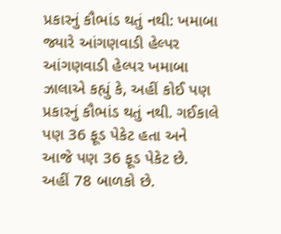પ્રકારનું કૌભાંડ થતું નથી: ખમાબા
જ્યારે આંગણવાડી હેલ્પર આંગણવાડી હેલ્પર ખમાબા ઝાલાએ કહ્યું કે, અહીં કોઈ પણ પ્રકારનું કૌભાંડ થતું નથી. ગઈકાલે પણ 36 ફૂડ પેકેટ હતા અને આજે પણ 36 ફૂડ પેકેટ છે. અહીં 78 બાળકો છે.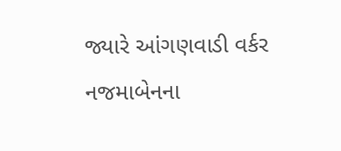જ્યારે આંગણવાડી વર્કર નજમાબેનના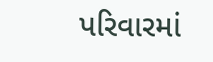પરિવારમાં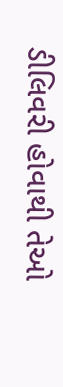ડીલિવરી હોવાથી તેઓ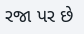રજા પર છે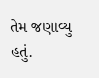તેમ જણાવ્યુ હતું.